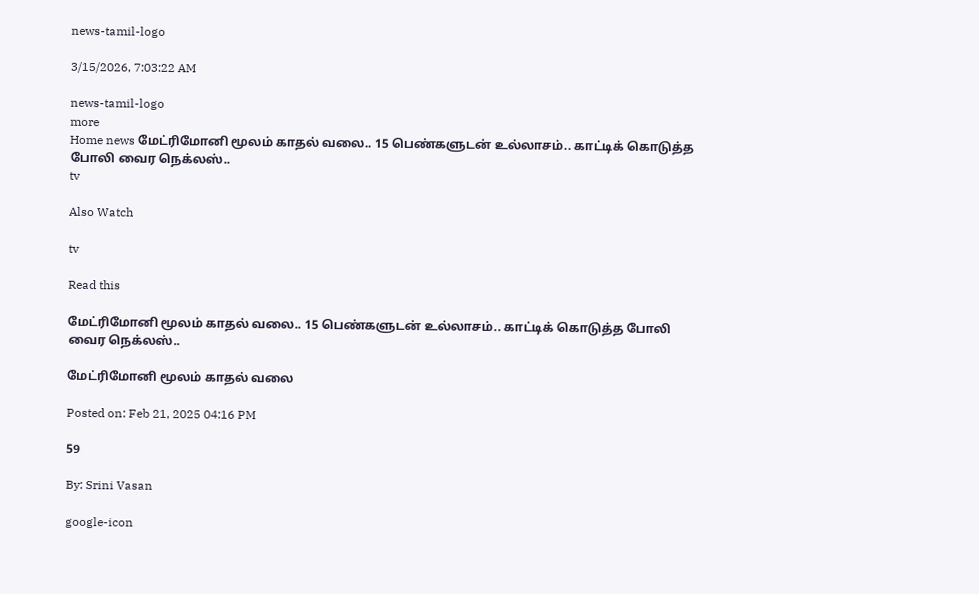news-tamil-logo

3/15/2026, 7:03:22 AM

news-tamil-logo
more
Home news மேட்ரிமோனி மூலம் காதல் வலை.. 15 பெண்களுடன் உல்லாசம்.. காட்டிக் கொடுத்த போலி வைர நெக்லஸ்..
tv

Also Watch

tv

Read this

மேட்ரிமோனி மூலம் காதல் வலை.. 15 பெண்களுடன் உல்லாசம்.. காட்டிக் கொடுத்த போலி வைர நெக்லஸ்..

மேட்ரிமோனி மூலம் காதல் வலை

Posted on: Feb 21, 2025 04:16 PM

59

By: Srini Vasan

google-icon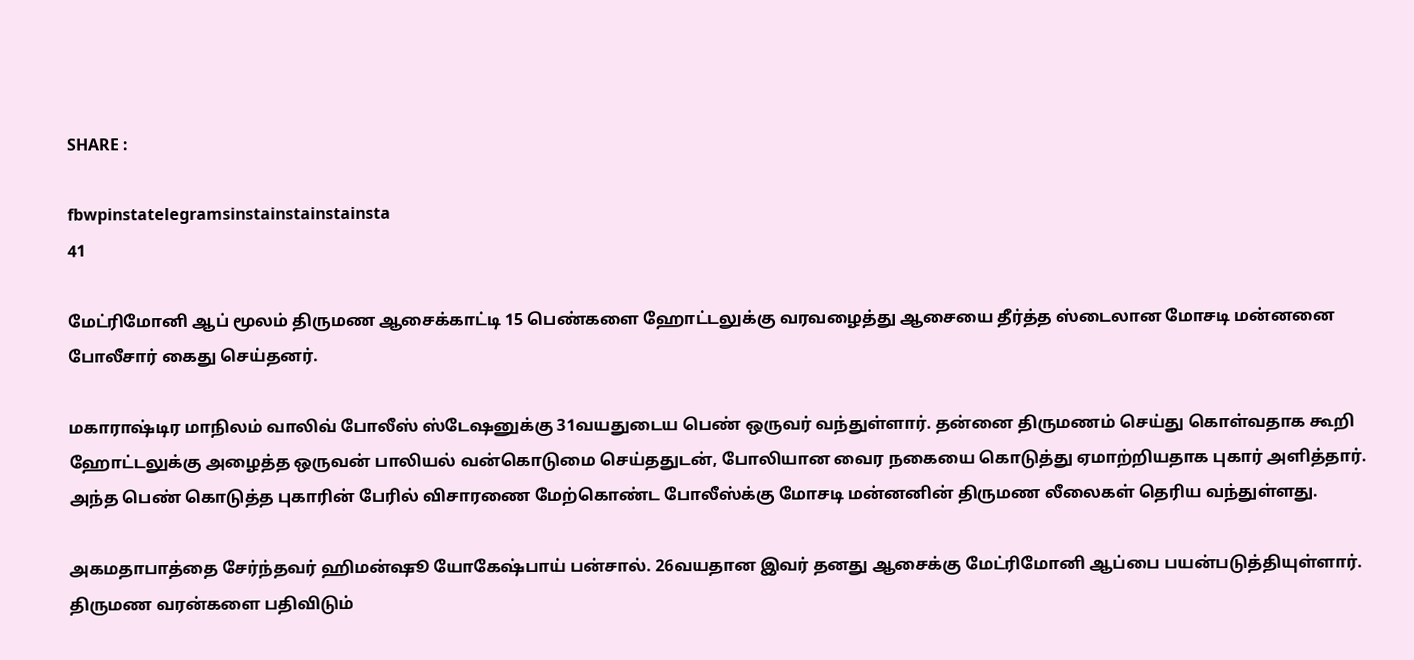SHARE :

fbwpinstatelegramsinstainstainstainsta
41

மேட்ரிமோனி ஆப் மூலம் திருமண ஆசைக்காட்டி 15 பெண்களை ஹோட்டலுக்கு வரவழைத்து ஆசையை தீர்த்த ஸ்டைலான மோசடி மன்னனை போலீசார் கைது செய்தனர்.

மகாராஷ்டிர மாநிலம் வாலிவ் போலீஸ் ஸ்டேஷனுக்கு 31வயதுடைய பெண் ஒருவர் வந்துள்ளார். தன்னை திருமணம் செய்து கொள்வதாக கூறி ஹோட்டலுக்கு அழைத்த ஒருவன் பாலியல் வன்கொடுமை செய்ததுடன், போலியான வைர நகையை கொடுத்து ஏமாற்றியதாக புகார் அளித்தார். அந்த பெண் கொடுத்த புகாரின் பேரில் விசாரணை மேற்கொண்ட போலீஸ்க்கு மோசடி மன்னனின் திருமண லீலைகள் தெரிய வந்துள்ளது.

அகமதாபாத்தை சேர்ந்தவர் ஹிமன்ஷூ யோகேஷ்பாய் பன்சால். 26வயதான இவர் தனது ஆசைக்கு மேட்ரிமோனி ஆப்பை பயன்படுத்தியுள்ளார். திருமண வரன்களை பதிவிடும்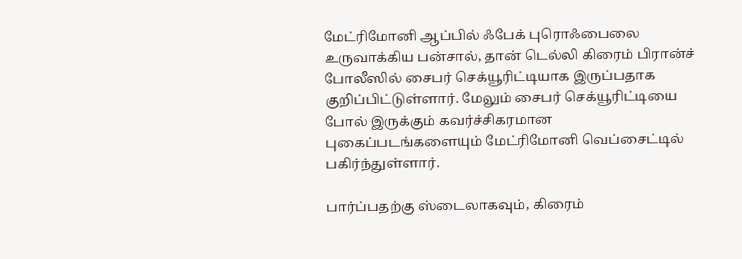மேட்ரிமோனி ஆப்பில் ஃபேக் புரொஃபைலை உருவாக்கிய பன்சால், தான் டெல்லி கிரைம் பிரான்ச் போலீஸில் சைபர் செக்யூரிட்டியாக இருப்பதாக குறிப்பிட்டுள்ளார். மேலும் சைபர் செக்யூரிட்டியை போல் இருக்கும் கவர்ச்சிகரமான புகைப்படங்களையும் மேட்ரிமோனி வெப்சைட்டில் பகிர்ந்துள்ளார்.

பார்ப்பதற்கு ஸ்டைலாகவும், கிரைம்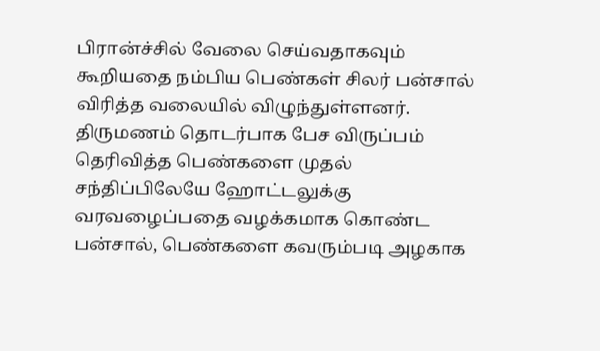பிரான்ச்சில் வேலை செய்வதாகவும் கூறியதை நம்பிய பெண்கள் சிலர் பன்சால் விரித்த வலையில் விழுந்துள்ளனர். திருமணம் தொடர்பாக பேச விருப்பம் தெரிவித்த பெண்களை முதல் சந்திப்பிலேயே ஹோட்டலுக்கு வரவழைப்பதை வழக்கமாக கொண்ட பன்சால், பெண்களை கவரும்படி அழகாக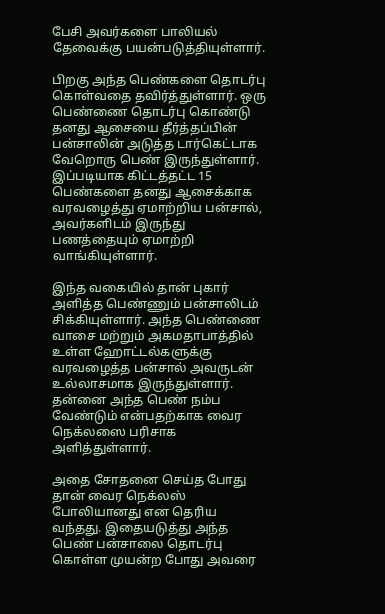பேசி அவர்களை பாலியல் தேவைக்கு பயன்படுத்தியுள்ளார்.

பிறகு அந்த பெண்களை தொடர்பு கொள்வதை தவிர்த்துள்ளார். ஒரு பெண்ணை தொடர்பு கொண்டு தனது ஆசையை தீர்த்தப்பின் பன்சாலின் அடுத்த டார்கெட்டாக வேறொரு பெண் இருந்துள்ளார். இப்படியாக கிட்டத்தட்ட 15 பெண்களை தனது ஆசைக்காக வரவழைத்து ஏமாற்றிய பன்சால், அவர்களிடம் இருந்து பணத்தையும் ஏமாற்றி வாங்கியுள்ளார்.

இந்த வகையில் தான் புகார் அளித்த பெண்ணும் பன்சாலிடம் சிக்கியுள்ளார். அந்த பெண்ணை வாசை மற்றும் அகமதாபாத்தில் உள்ள ஹோட்டல்களுக்கு வரவழைத்த பன்சால் அவருடன் உல்லாசமாக இருந்துள்ளார். தன்னை அந்த பெண் நம்ப வேண்டும் என்பதற்காக வைர நெக்லஸை பரிசாக அளித்துள்ளார்.

அதை சோதனை செய்த போது தான் வைர நெக்லஸ் போலியானது என தெரிய வந்தது. இதையடுத்து அந்த பெண் பன்சாலை தொடர்பு கொள்ள முயன்ற போது அவரை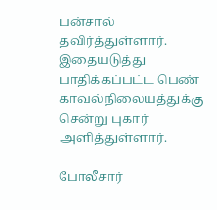பன்சால் தவிர்த்துள்ளார். இதையடுத்து பாதிக்கப்பட்ட பெண் காவல்நிலையத்துக்கு சென்று புகார் அளித்துள்ளார்.

போலீசார்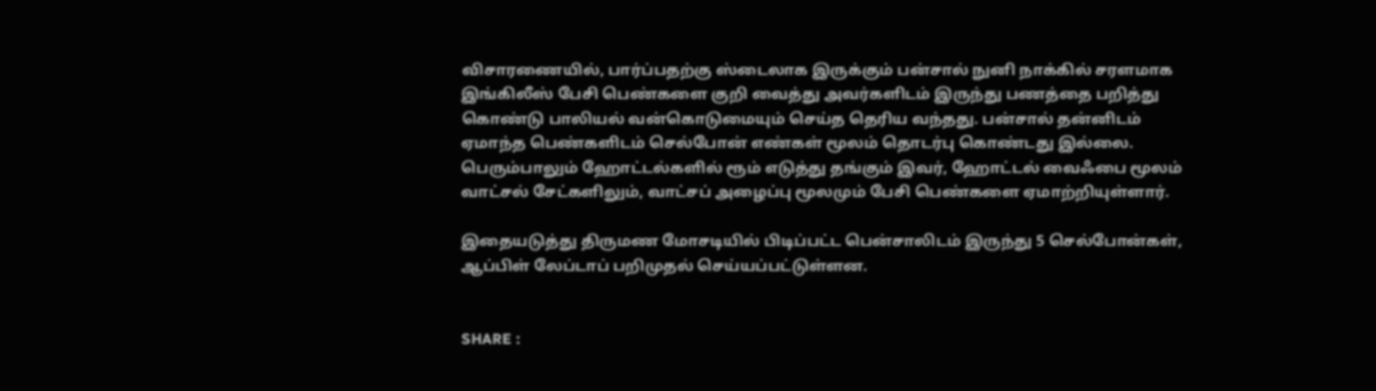விசாரணையில், பார்ப்பதற்கு ஸ்டைலாக இருக்கும் பன்சால் நுனி நாக்கில் சரளமாக இங்கிலீஸ் பேசி பெண்களை குறி வைத்து அவர்களிடம் இருந்து பணத்தை பறித்து கொண்டு பாலியல் வன்கொடுமையும் செய்த தெரிய வந்தது. பன்சால் தன்னிடம் ஏமாந்த பெண்களிடம் செல்போன் எண்கள் மூலம் தொடர்பு கொண்டது இல்லை. பெரும்பாலும் ஹோட்டல்களில் ரூம் எடுத்து தங்கும் இவர், ஹோட்டல் வைஃபை மூலம் வாட்சல் சேட்களிலும், வாட்சப் அழைப்பு மூலமும் பேசி பெண்களை ஏமாற்றியுள்ளார்.

இதையடுத்து திருமண மோசடியில் பிடிப்பட்ட பென்சாலிடம் இருந்து 5 செல்போன்கள், ஆப்பிள் லேப்டாப் பறிமுதல் செய்யப்பட்டுள்ளன.


SHARE :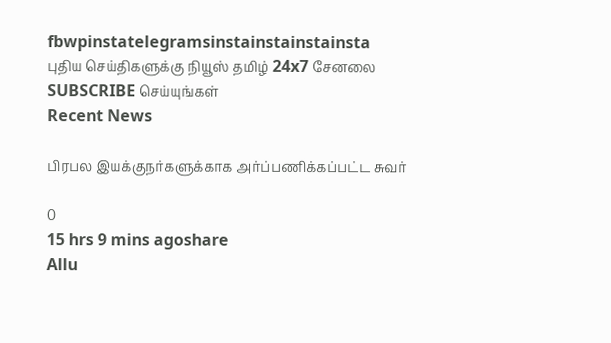fbwpinstatelegramsinstainstainstainsta
புதிய செய்திகளுக்கு நியூஸ் தமிழ் 24x7 சேனலை SUBSCRIBE செய்யுங்கள்
Recent News

பிரபல இயக்குநர்களுக்காக அர்ப்பணிக்கப்பட்ட சுவர்

0
15 hrs 9 mins agoshare
Allu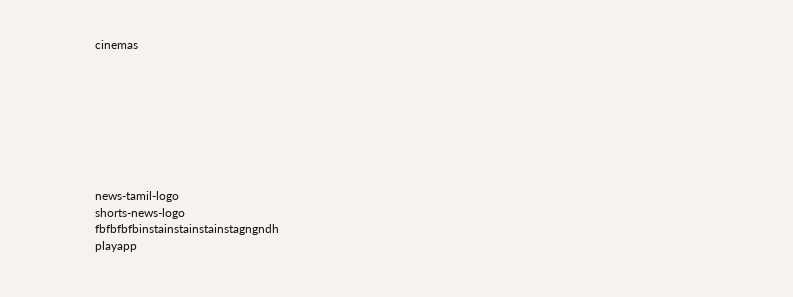cinemas








news-tamil-logo
shorts-news-logo
fbfbfbfbinstainstainstainstagngndh
playapp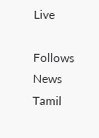Live

Follows News Tamil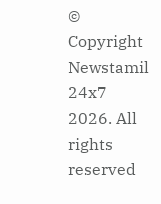© Copyright Newstamil 24x7 2026. All rights reserved